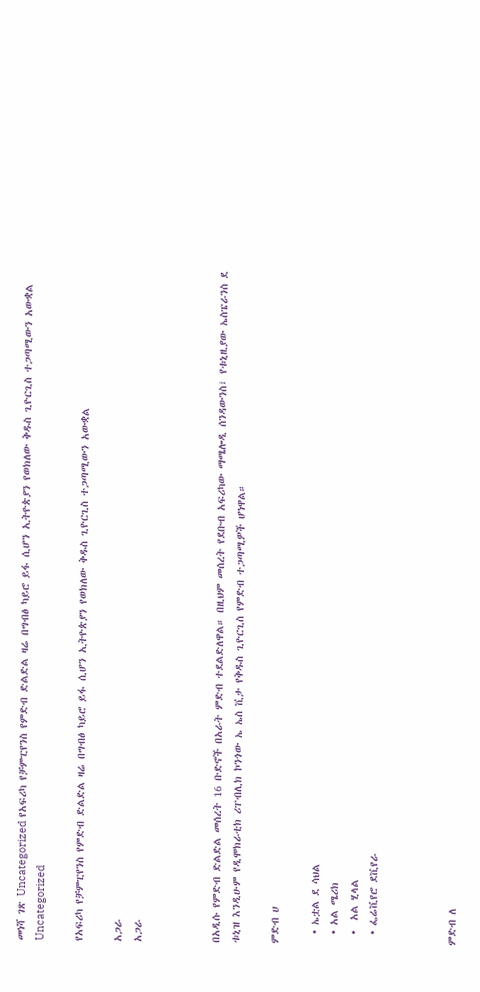መነሻ ገጽ Uncategorized የአፍሪካ የቻምፒየንስ የምድብ ድልድል ዛሬ በግብፅ ካይሮ ይፋ ሲሆን ኢትዮጵያን የወክለው ቅዱስ ጊዮርጊስ ተጋጣሚውን አውቋል
Uncategorized

የአፍሪካ የቻምፒየንስ የምድብ ድልድል ዛሬ በግብፅ ካይሮ ይፋ ሲሆን ኢትዮጵያን የወክለው ቅዱስ ጊዮርጊስ ተጋጣሚውን አውቋል

አጋራ
አጋራ



በአዲሱ የምድብ ድልድል መሰረት 16 ቡድኖች በአራት ምድብ ተደልድለዋል። በዚህም መሰረት የደቡብ አፍሪካው ማሜሎዲ ሰንዳውንስ፣ የቱኒዚያው ኤስፔራንስ ደ ቱኒዝ እንዲሁም የዲሞክራቲክ ሪፐብሊክ ኮንጎው ኤ ኤስ ቪታ የቅዱስ ጊዮርጊስ የምድብ ተጋጣሚዎች ሆነዋል።

ምድብ ሀ

  • ኤቷል ደ ሳህል
  • አል ሜሪክ
  •  አል ሂላል
  • ፌሬቪየሮ ደቪየራ



ምድብ ለ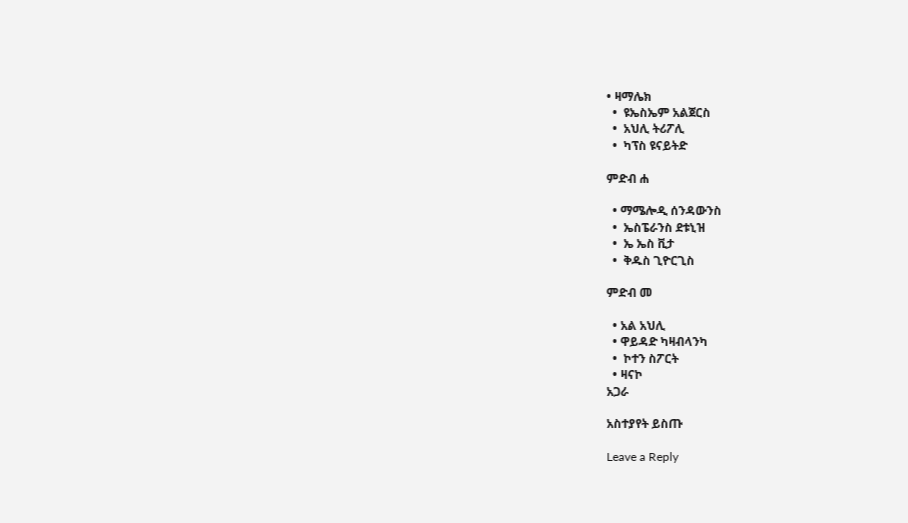• ዛማሌክ
  •  ዩኤስኤም አልጀርስ
  •  አህሊ ትሪፖሊ
  •  ካፕስ ዩናይትድ

ምድብ ሐ

  • ማሜሎዲ ሰንዳውንስ
  •  ኤስፔራንስ ደቱኒዝ
  •  ኤ ኤስ ቪታ
  •  ቅዱስ ጊዮርጊስ

ምድብ መ

  • አል አህሊ
  • ዋይዳድ ካዛብላንካ
  •  ኮተን ስፖርት
  • ዛናኮ
አጋራ

አስተያየት ይስጡ

Leave a Reply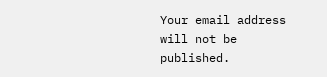Your email address will not be published.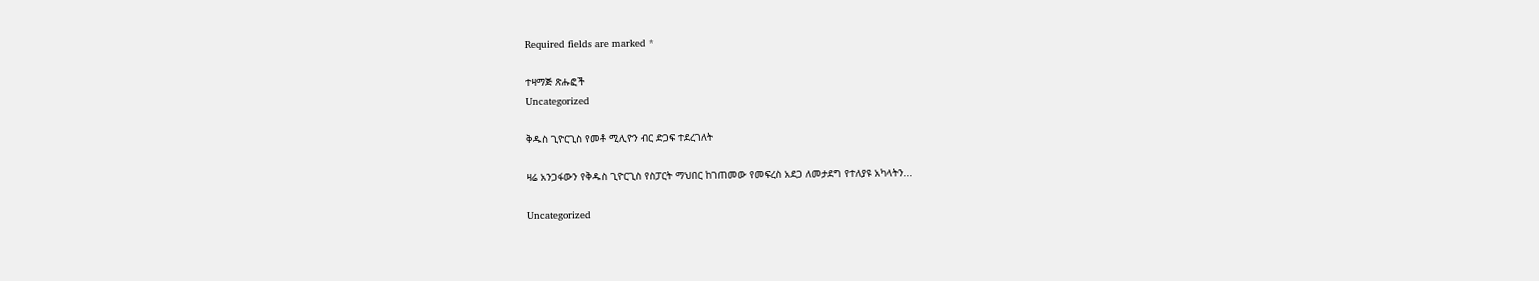Required fields are marked *

ተዛማጅ ጽሑፎች
Uncategorized

ቅዱስ ጊዮርጊስ የመቶ ሚሊዮን ብር ድጋፍ ተደረገለት

ዛሬ አንጋፋውን የቅዱስ ጊዮርጊስ የስፓርት ማህበር ከገጠመው የመፍረስ አደጋ ለመታደግ የተለያዩ አካላትን...

Uncategorized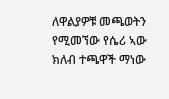ለዋልያዎቹ መጫወትን የሚመኘው የሴሪ ኣው ክለብ ተጫዋች ማነው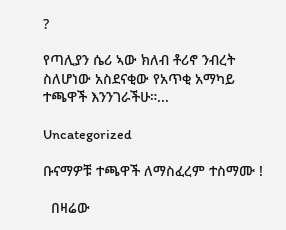?

የጣሊያን ሴሪ ኣው ክለብ ቶሪኖ ንብረት ስለሆነው አስደናቂው የአጥቂ አማካይ ተጫዋች እንንገራችሁ።...

Uncategorized

ቡናማዎቹ ተጫዋች ለማስፈረም ተስማሙ !

  በዛሬው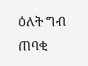ዕለት ግብ ጠባቂ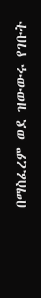በማስፈረም ወደ ዝውውሩ የገቡት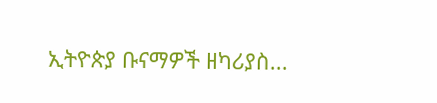ኢትዮጵያ ቡናማዎች ዘካሪያስ...